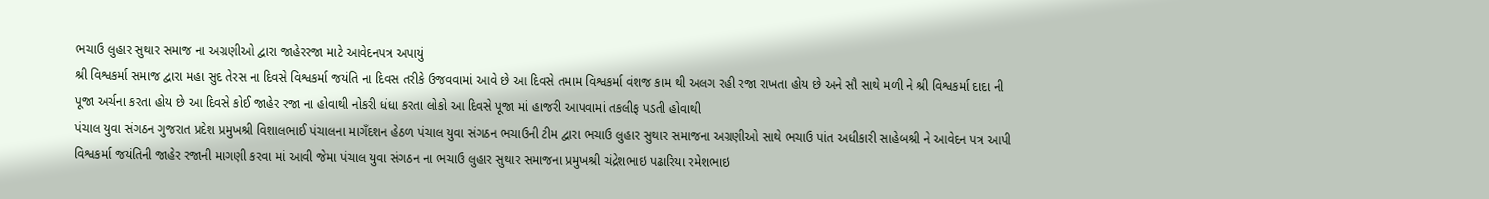ભચાઉ લુહાર સુથાર સમાજ ના અગ્રણીઓ દ્વારા જાહેરરજા માટે આવેદનપત્ર અપાયું
શ્રી વિશ્વકર્મા સમાજ દ્વારા મહા સુદ તેરસ ના દિવસે વિશ્વકર્મા જયંતિ ના દિવસ તરીકે ઉજવવામાં આવે છે આ દિવસે તમામ વિશ્વકર્મા વંશજ કામ થી અલગ રહી રજા રાખતા હોય છે અને સૌ સાથે મળી ને શ્રી વિશ્વકર્મા દાદા ની પૂજા અર્ચના કરતા હોય છે આ દિવસે કોઈ જાહેર રજા ના હોવાથી નોકરી ધંધા કરતા લોકો આ દિવસે પૂજા માં હાજરી આપવામાં તકલીફ પડતી હોવાથી
પંચાલ યુવા સંગઠન ગુજરાત પ્રદેશ પ્રમુખશ્રી વિશાલભાઈ પંચાલના માગઁદશન હેઠળ પંચાલ યુવા સંગઠન ભચાઉની ટીમ દ્વારા ભચાઉ લુહાર સુથાર સમાજના અગ્રણીઓ સાથે ભચાઉ પાંત અધીકારી સાહેબશ્રી ને આવેદન પત્ર આપી વિશ્વકર્મા જયંતિની જાહેર રજાની માગણી કરવા માં આવી જેમા પંચાલ યુવા સંગઠન ના ભચાઉ લુહાર સુથાર સમાજના પ્રમુખશ્રી ચંદ્રેશભાઇ પઢારિયા રમેશભાઇ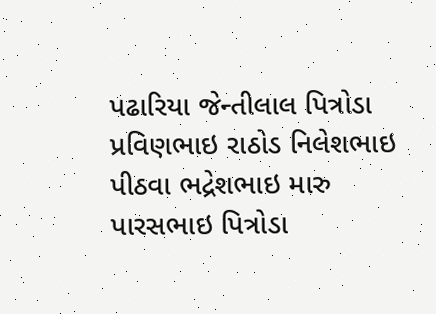પઢારિયા જેન્તીલાલ પિત્રોડા પ્રવિણભાઇ રાઠોડ નિલેશભાઇ પીઠવા ભદ્રેશભાઇ મારુ પારસભાઇ પિત્રોડા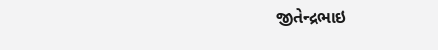જીતેન્દ્રભાઇ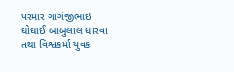પરમાર ગાગંજીભાઇ ઘોઘાઈ બાબુલાલ ધારવા તથા વિશ્વકર્મા યુવક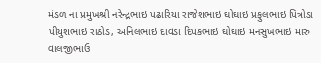મંડળ ના પ્રમુખશ્રી નરેન્દ્રભાઇ પઢારિયા રાજેશભાઇ ઘોઘાઇ પ્રફુલભાઇ પિત્રોડા પીયુશભાઇ રાઠોડ, અનિલભાઇ દાવડા દિપકભાઇ ઘોઘાઇ મનસુખભાઇ મારુ વાલજીભાઉ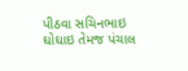પીઠવા સચિનભાઇ ઘોઘાઇ તેમજ પંચાલ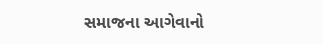સમાજના આગેવાનો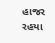હાજર રહયા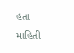હતા
માહિતી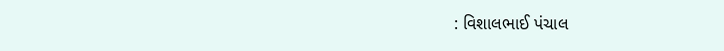: વિશાલભાઈ પંચાલ